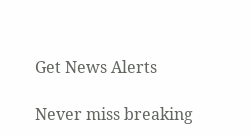Get News Alerts

Never miss breaking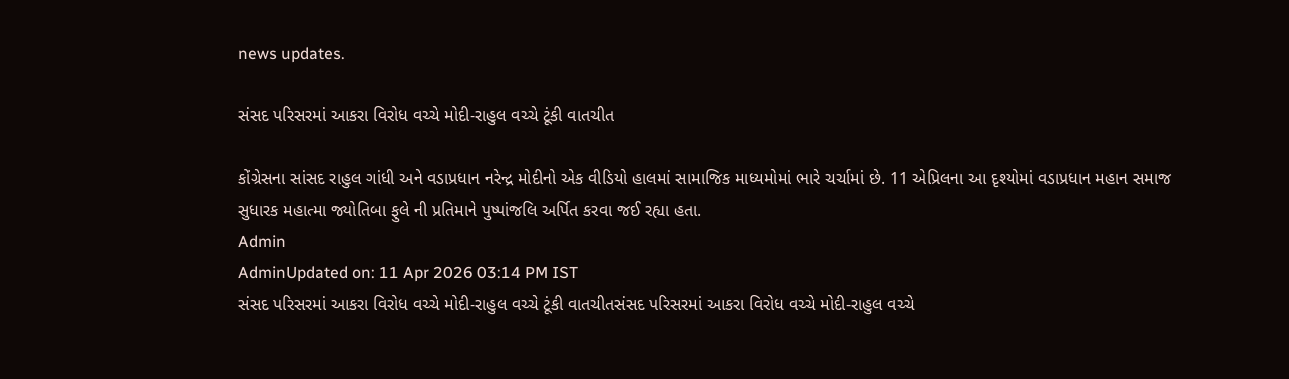news updates.

સંસદ પરિસરમાં આકરા વિરોધ વચ્ચે મોદી-રાહુલ વચ્ચે ટૂંકી વાતચીત

કોંગ્રેસના સાંસદ રાહુલ ગાંધી અને વડાપ્રધાન નરેન્દ્ર મોદીનો એક વીડિયો હાલમાં સામાજિક માધ્યમોમાં ભારે ચર્ચામાં છે. 11 એપ્રિલના આ દૃશ્યોમાં વડાપ્રધાન મહાન સમાજ સુધારક મહાત્મા જ્યોતિબા ફુલે ની પ્રતિમાને પુષ્પાંજલિ અર્પિત કરવા જઈ રહ્યા હતા.
Admin
AdminUpdated on: 11 Apr 2026 03:14 PM IST
સંસદ પરિસરમાં આકરા વિરોધ વચ્ચે મોદી-રાહુલ વચ્ચે ટૂંકી વાતચીતસંસદ પરિસરમાં આકરા વિરોધ વચ્ચે મોદી-રાહુલ વચ્ચે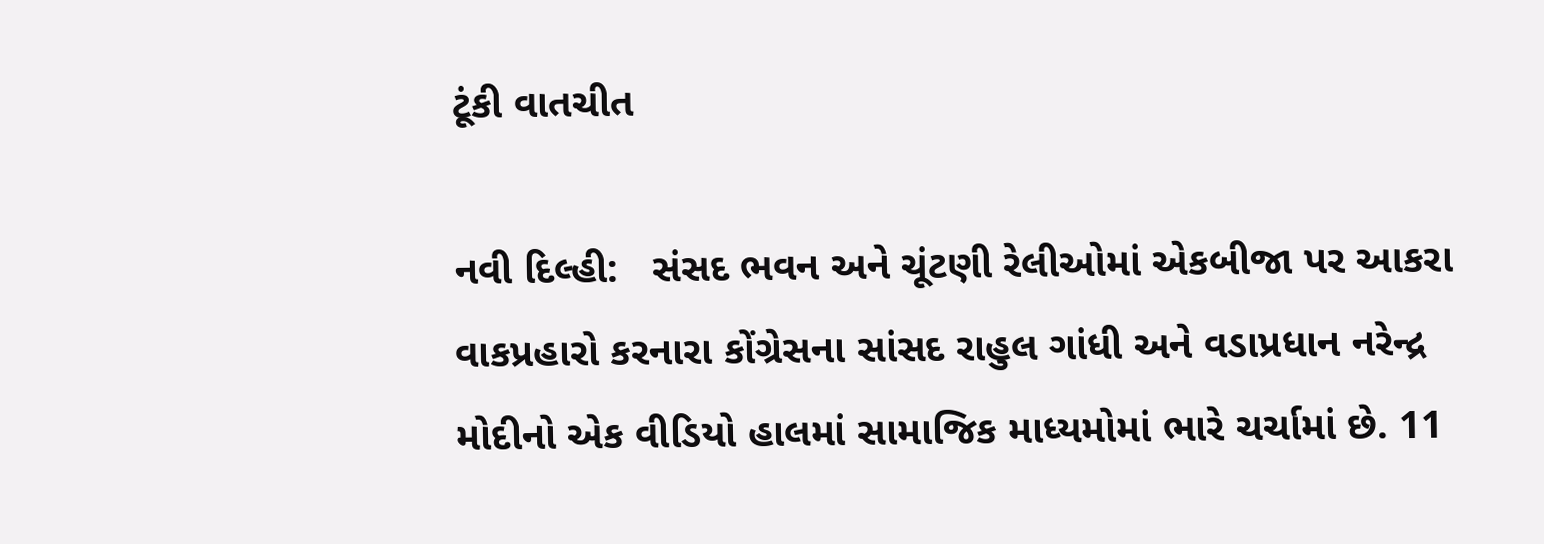ટૂંકી વાતચીત

નવી દિલ્હી:   સંસદ ભવન અને ચૂંટણી રેલીઓમાં એકબીજા પર આકરા વાકપ્રહારો કરનારા કોંગ્રેસના સાંસદ રાહુલ ગાંધી અને વડાપ્રધાન નરેન્દ્ર મોદીનો એક વીડિયો હાલમાં સામાજિક માધ્યમોમાં ભારે ચર્ચામાં છે. 11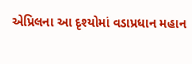એપ્રિલના આ દૃશ્યોમાં વડાપ્રધાન મહાન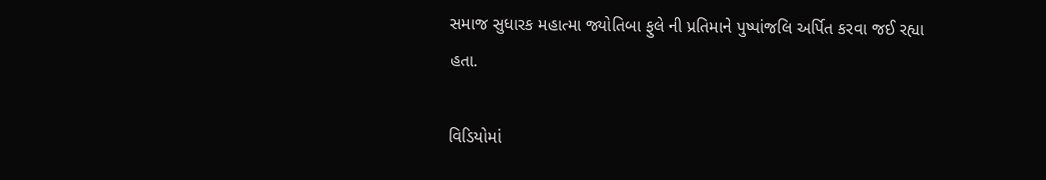સમાજ સુધારક મહાત્મા જ્યોતિબા ફુલે ની પ્રતિમાને પુષ્પાંજલિ અર્પિત કરવા જઈ રહ્યા હતા.

વિડિયોમાં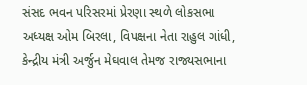સંસદ ભવન પરિસરમાં પ્રેરણા સ્થળે લોકસભા અધ્યક્ષ ઓમ બિરલા, વિપક્ષના નેતા રાહુલ ગાંધી, કેન્દ્રીય મંત્રી અર્જુન મેઘવાલ તેમજ રાજ્યસભાના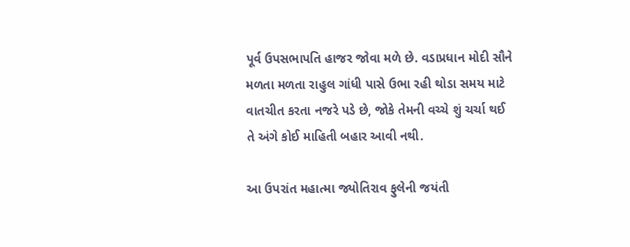પૂર્વ ઉપસભાપતિ હાજર જોવા મળે છે. વડાપ્રધાન મોદી સૌને મળતા મળતા રાહુલ ગાંધી પાસે ઉભા રહી થોડા સમય માટે વાતચીત કરતા નજરે પડે છે, જોકે તેમની વચ્ચે શું ચર્ચા થઈ તે અંગે કોઈ માહિતી બહાર આવી નથી.

આ ઉપરાંત મહાત્મા જ્યોતિરાવ ફુલેની જયંતી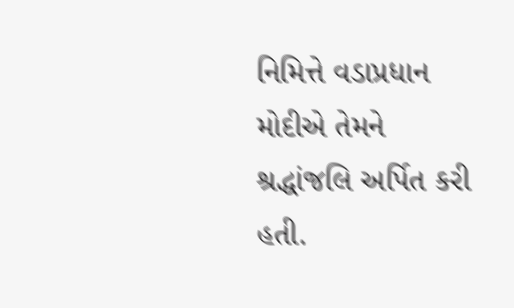નિમિત્તે વડાપ્રધાન મોદીએ તેમને શ્રદ્ધાંજલિ અર્પિત કરી હતી.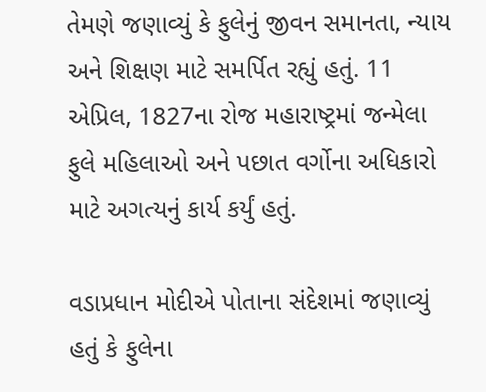તેમણે જણાવ્યું કે ફુલેનું જીવન સમાનતા, ન્યાય અને શિક્ષણ માટે સમર્પિત રહ્યું હતું. 11 એપ્રિલ, 1827ના રોજ મહારાષ્ટ્રમાં જન્મેલા ફુલે મહિલાઓ અને પછાત વર્ગોના અધિકારો માટે અગત્યનું કાર્ય કર્યું હતું.

વડાપ્રધાન મોદીએ પોતાના સંદેશમાં જણાવ્યું હતું કે ફુલેના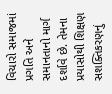વિચારો સમાજમાં પ્રગતિ અને સમાનતાનો માર્ગ દર્શાવે છે. તેમના પ્રયાસોથી શિક્ષણ સશક્તિકરણનું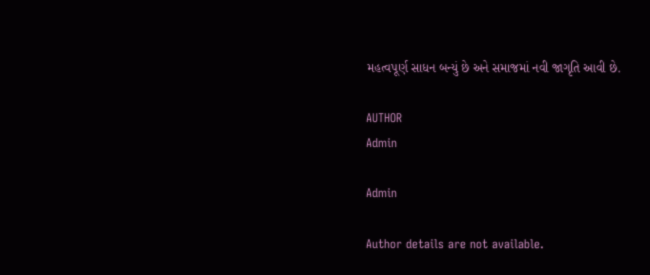મહત્વપૂર્ણ સાધન બન્યું છે અને સમાજમાં નવી જાગૃતિ આવી છે.

AUTHOR
Admin

Admin

Author details are not available.